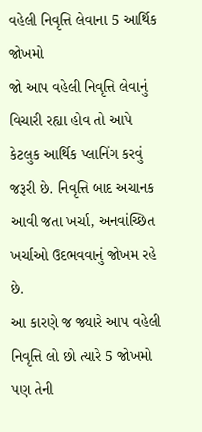વહેલી નિવૃત્તિ લેવાના 5 આર્થિક જોખમો
જો આપ વહેલી નિવૃત્તિ લેવાનું વિચારી રહ્યા હોવ તો આપે કેટલુક આર્થિક પ્લાનિંગ કરવું જરૂરી છે. નિવૃત્તિ બાદ અચાનક આવી જતા ખર્ચા, અનવાંચ્છિત ખર્ચાઓ ઉદભવવાનું જોખમ રહે છે.
આ કારણે જ જ્યારે આપ વહેલી નિવૃત્તિ લો છો ત્યારે 5 જોખમો પણ તેની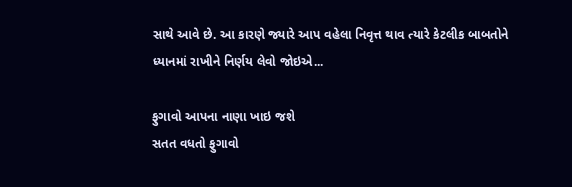સાથે આવે છે. આ કારણે જ્યારે આપ વહેલા નિવૃત્ત થાવ ત્યારે કેટલીક બાબતોને ધ્યાનમાં રાખીને નિર્ણય લેવો જોઇએ...

ફુગાવો આપના નાણા ખાઇ જશે
સતત વધતો ફુગાવો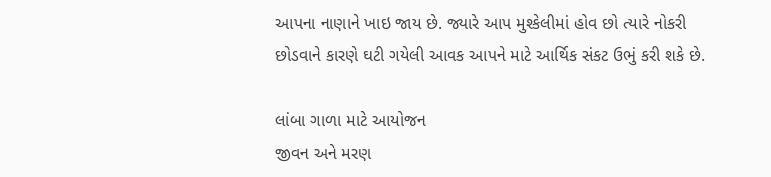આપના નાણાને ખાઇ જાય છે. જ્યારે આપ મુશ્કેલીમાં હોવ છો ત્યારે નોકરી છોડવાને કારણે ઘટી ગયેલી આવક આપને માટે આર્થિક સંકટ ઉભું કરી શકે છે.

લાંબા ગાળા માટે આયોજન
જીવન અને મરણ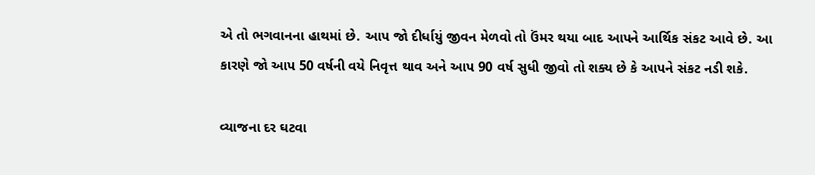એ તો ભગવાનના હાથમાં છે. આપ જો દીર્ધાયું જીવન મેળવો તો ઉંમર થયા બાદ આપને આર્થિક સંકટ આવે છે. આ કારણે જો આપ 50 વર્ષની વયે નિવૃત્ત થાવ અને આપ 90 વર્ષ સુધી જીવો તો શક્ય છે કે આપને સંકટ નડી શકે.

વ્યાજના દર ઘટવા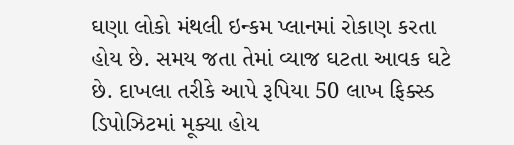ઘણા લોકો મંથલી ઇન્કમ પ્લાનમાં રોકાણ કરતા હોય છે. સમય જતા તેમાં વ્યાજ ઘટતા આવક ઘટે છે. દાખલા તરીકે આપે રૂપિયા 50 લાખ ફિક્સ્ડ ડિપોઝિટમાં મૂક્યા હોય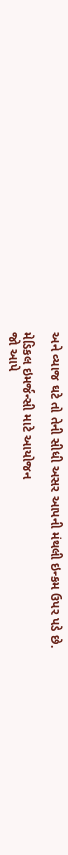અને વ્યાજ ઘટે તો તેની સીધી અસર આપની મંથલી ઇન્કમ ઉપર પડે છે.

મેડિકલ ઇમર્જન્સી માટે આયોજન
જો આપે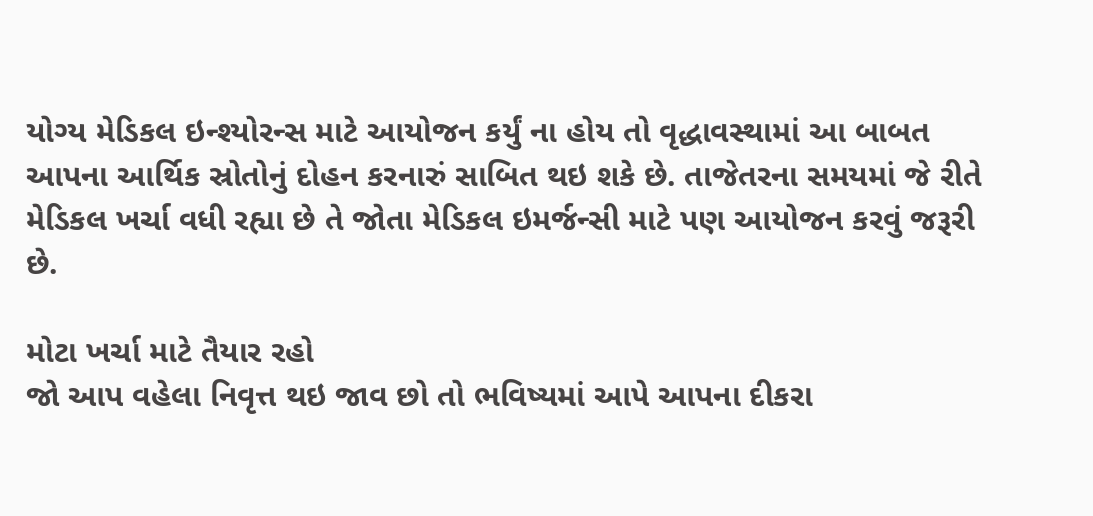યોગ્ય મેડિકલ ઇન્શ્યોરન્સ માટે આયોજન કર્યું ના હોય તો વૃદ્ધાવસ્થામાં આ બાબત આપના આર્થિક સ્રોતોનું દોહન કરનારું સાબિત થઇ શકે છે. તાજેતરના સમયમાં જે રીતે મેડિકલ ખર્ચા વધી રહ્યા છે તે જોતા મેડિકલ ઇમર્જન્સી માટે પણ આયોજન કરવું જરૂરી છે.

મોટા ખર્ચા માટે તૈયાર રહો
જો આપ વહેલા નિવૃત્ત થઇ જાવ છો તો ભવિષ્યમાં આપે આપના દીકરા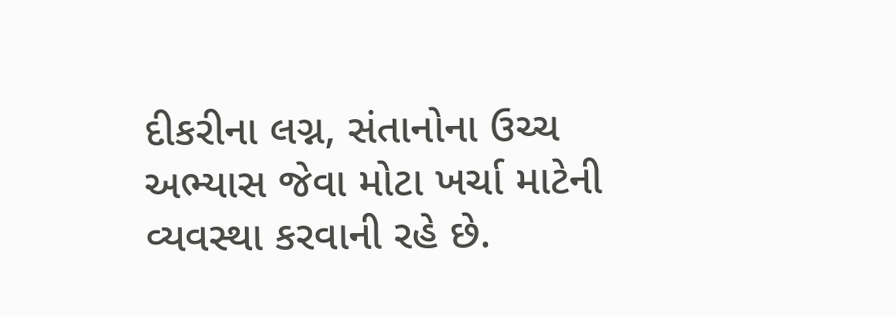દીકરીના લગ્ન, સંતાનોના ઉચ્ચ અભ્યાસ જેવા મોટા ખર્ચા માટેની વ્યવસ્થા કરવાની રહે છે.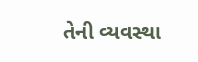તેની વ્યવસ્થા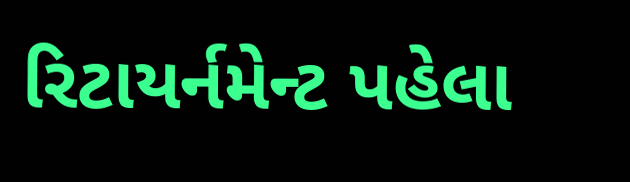રિટાયર્નમેન્ટ પહેલા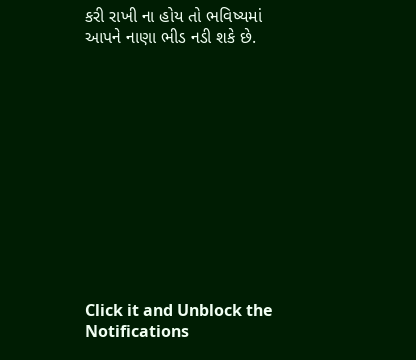કરી રાખી ના હોય તો ભવિષ્યમાં આપને નાણા ભીડ નડી શકે છે.












Click it and Unblock the Notifications